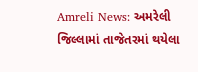Amreli News: અમરેલી જિલ્લામાં તાજેતરમાં થયેલા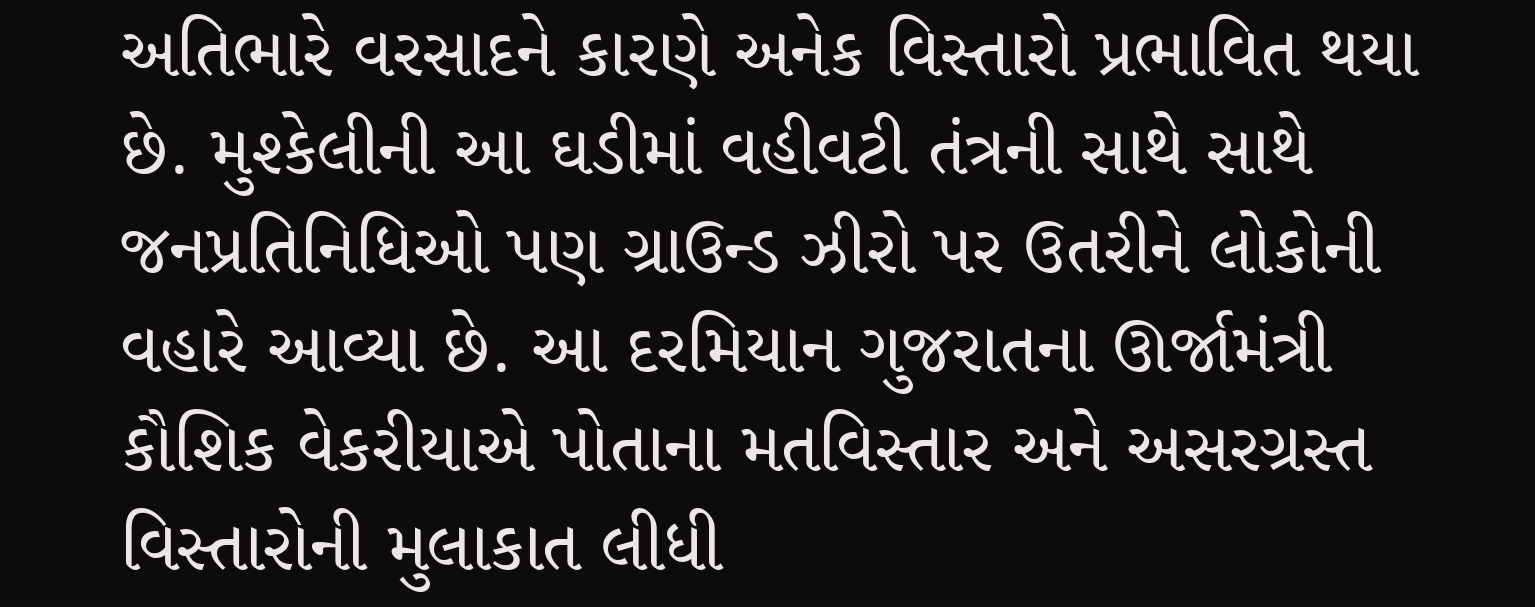અતિભારે વરસાદને કારણે અનેક વિસ્તારો પ્રભાવિત થયા છે. મુશ્કેલીની આ ઘડીમાં વહીવટી તંત્રની સાથે સાથે જનપ્રતિનિધિઓ પણ ગ્રાઉન્ડ ઝીરો પર ઉતરીને લોકોની વહારે આવ્યા છે. આ દરમિયાન ગુજરાતના ઊર્જામંત્રી કૌશિક વેકરીયાએ પોતાના મતવિસ્તાર અને અસરગ્રસ્ત વિસ્તારોની મુલાકાત લીધી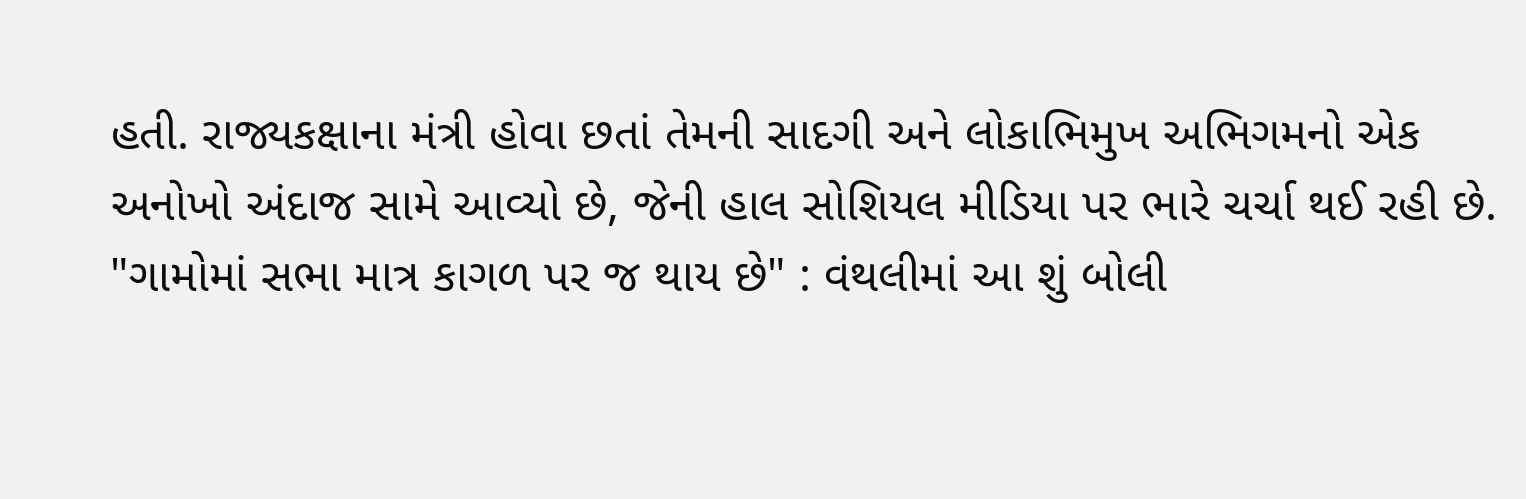હતી. રાજ્યકક્ષાના મંત્રી હોવા છતાં તેમની સાદગી અને લોકાભિમુખ અભિગમનો એક અનોખો અંદાજ સામે આવ્યો છે, જેની હાલ સોશિયલ મીડિયા પર ભારે ચર્ચા થઈ રહી છે.
"ગામોમાં સભા માત્ર કાગળ પર જ થાય છે" : વંથલીમાં આ શું બોલી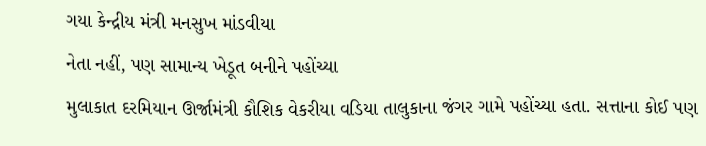ગયા કેન્દ્રીય મંત્રી મનસુખ માંડવીયા
નેતા નહીં, પણ સામાન્ય ખેડૂત બનીને પહોંચ્યા
મુલાકાત દરમિયાન ઊર્જામંત્રી કૌશિક વેકરીયા વડિયા તાલુકાના જંગર ગામે પહોંચ્યા હતા. સત્તાના કોઈ પણ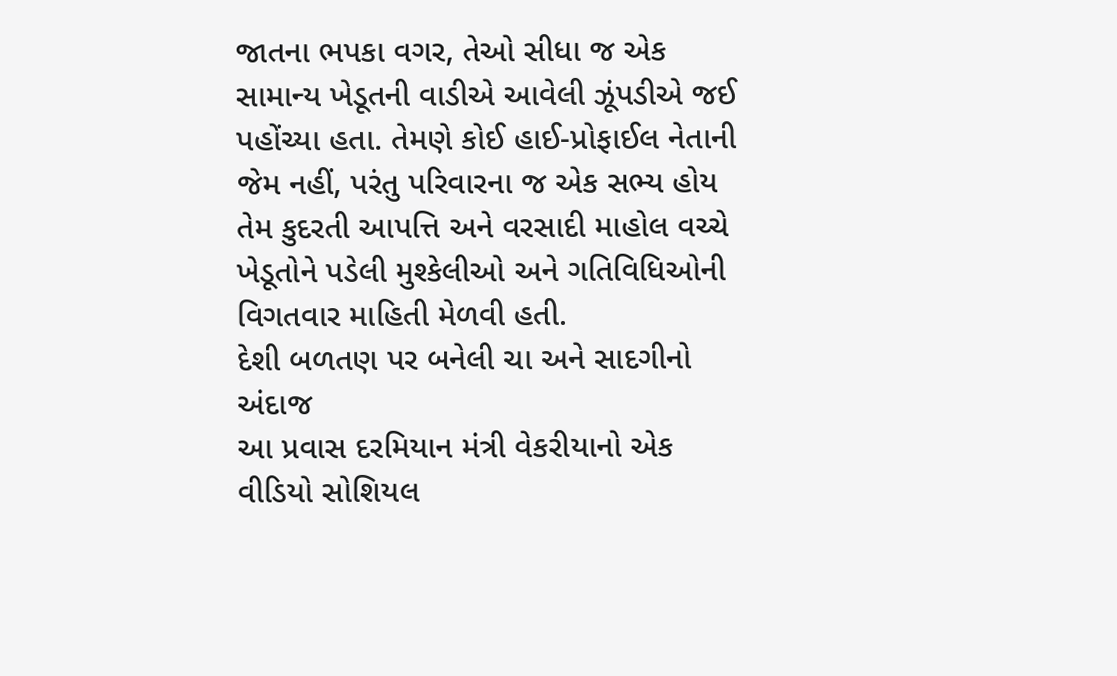જાતના ભપકા વગર, તેઓ સીધા જ એક સામાન્ય ખેડૂતની વાડીએ આવેલી ઝૂંપડીએ જઈ પહોંચ્યા હતા. તેમણે કોઈ હાઈ-પ્રોફાઈલ નેતાની જેમ નહીં, પરંતુ પરિવારના જ એક સભ્ય હોય તેમ કુદરતી આપત્તિ અને વરસાદી માહોલ વચ્ચે ખેડૂતોને પડેલી મુશ્કેલીઓ અને ગતિવિધિઓની વિગતવાર માહિતી મેળવી હતી.
દેશી બળતણ પર બનેલી ચા અને સાદગીનો અંદાજ
આ પ્રવાસ દરમિયાન મંત્રી વેકરીયાનો એક વીડિયો સોશિયલ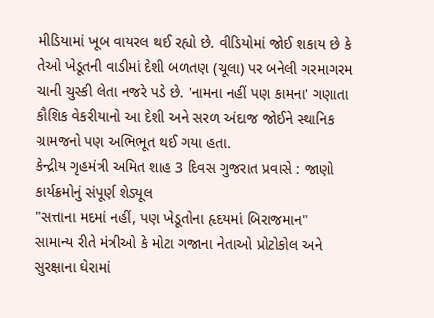મીડિયામાં ખૂબ વાયરલ થઈ રહ્યો છે. વીડિયોમાં જોઈ શકાય છે કે તેઓ ખેડૂતની વાડીમાં દેશી બળતણ (ચૂલા) પર બનેલી ગરમાગરમ ચાની ચુસ્કી લેતા નજરે પડે છે. 'નામના નહીં પણ કામના' ગણાતા કૌશિક વેકરીયાનો આ દેશી અને સરળ અંદાજ જોઈને સ્થાનિક ગ્રામજનો પણ અભિભૂત થઈ ગયા હતા.
કેન્દ્રીય ગૃહમંત્રી અમિત શાહ 3 દિવસ ગુજરાત પ્રવાસે : જાણો કાર્યક્રમોનું સંપૂર્ણ શેડ્યૂલ
"સત્તાના મદમાં નહીં, પણ ખેડૂતોના હૃદયમાં બિરાજમાન"
સામાન્ય રીતે મંત્રીઓ કે મોટા ગજાના નેતાઓ પ્રોટોકોલ અને સુરક્ષાના ઘેરામાં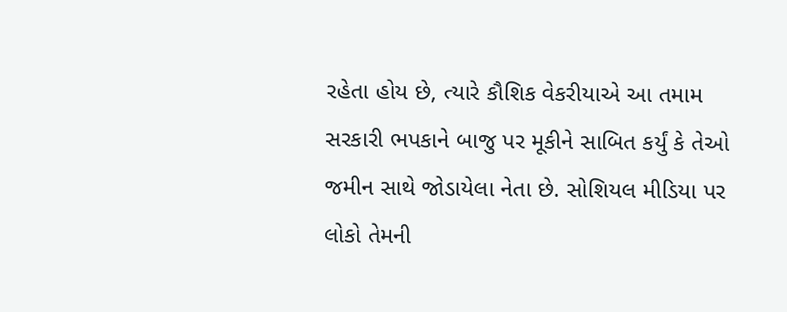રહેતા હોય છે, ત્યારે કૌશિક વેકરીયાએ આ તમામ સરકારી ભપકાને બાજુ પર મૂકીને સાબિત કર્યું કે તેઓ જમીન સાથે જોડાયેલા નેતા છે. સોશિયલ મીડિયા પર લોકો તેમની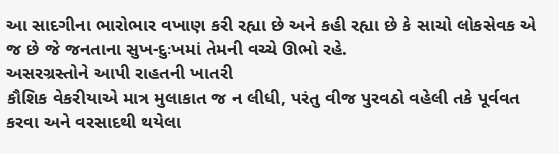આ સાદગીના ભારોભાર વખાણ કરી રહ્યા છે અને કહી રહ્યા છે કે સાચો લોકસેવક એ જ છે જે જનતાના સુખ-દુઃખમાં તેમની વચ્ચે ઊભો રહે.
અસરગ્રસ્તોને આપી રાહતની ખાતરી
કૌશિક વેકરીયાએ માત્ર મુલાકાત જ ન લીધી, પરંતુ વીજ પુરવઠો વહેલી તકે પૂર્વવત કરવા અને વરસાદથી થયેલા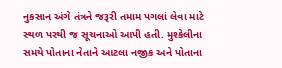નુકસાન અંગે તંત્રને જરૂરી તમામ પગલાં લેવા માટે સ્થળ પરથી જ સૂચનાઓ આપી હતી. મુશ્કેલીના સમયે પોતાના નેતાને આટલા નજીક અને પોતાના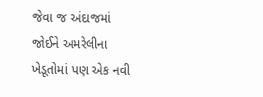જેવા જ અંદાજમાં જોઈને અમરેલીના ખેડૂતોમાં પણ એક નવી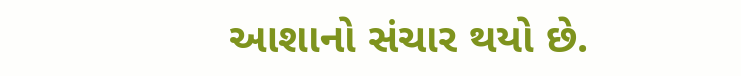આશાનો સંચાર થયો છે.